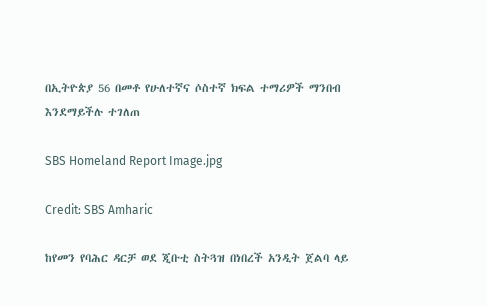በኢትዮጵያ 56 በመቶ የሁለተኛና ሶስተኛ ክፍል ተማሪዎች ማንበብ እንደማይችሉ ተገለጠ

SBS Homeland Report Image.jpg

Credit: SBS Amharic

ከየመን የባሕር ዳርቻ ወደ ጂቡቲ ስትጓዝ በነበረች አንዲት ጀልባ ላይ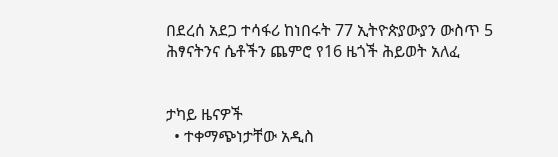በደረሰ አደጋ ተሳፋሪ ከነበሩት 77 ኢትዮጵያውያን ውስጥ 5 ሕፃናትንና ሴቶችን ጨምሮ የ16 ዜጎች ሕይወት አለፈ


ታካይ ዜናዎች
  • ተቀማጭነታቸው አዲስ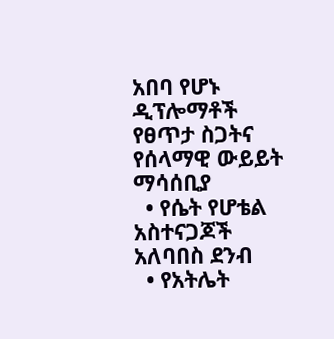አበባ የሆኑ ዲፕሎማቶች የፀጥታ ስጋትና የሰላማዊ ውይይት ማሳሰቢያ
  • የሴት የሆቴል አስተናጋጆች አለባበስ ደንብ
  • የአትሌት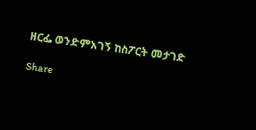ዘርፌ ወንድምአገኝ ከስፖርት መታገድ

Share